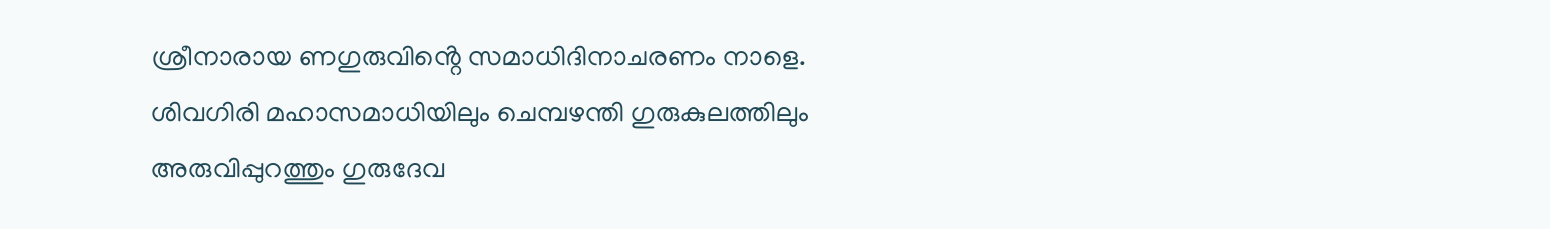ശ്രീനാരായ ണഗുരുവിൻ്റെ സമാധിദിനാചരണം നാളെ. ശിവഗിരി മഹാസമാധിയിലും ചെമ്പഴന്തി ഗുരുകുലത്തിലും അരുവിപ്പുറത്തും ഗുരുദേവ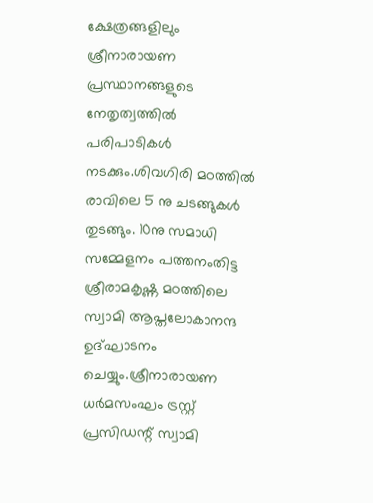ക്ഷേത്രങ്ങളിലും ശ്രീനാരായണ പ്രസ്ഥാനങ്ങളുടെ നേതൃത്വത്തിൽ പരിപാടികൾ നടക്കും.ശിവഗിരി മഠത്തിൽ രാവിലെ 5 നു ചടങ്ങുകൾ തുടങ്ങും. 10നു സമാധി സമ്മേളനം പത്തനംതിട്ട ശ്രീരാമകൃഷ്ണ മഠത്തിലെ സ്വാമി ആപ്തലോകാനന്ദ ഉദ്ഘാടനം ചെയ്യും.ശ്രീനാരായണ ധർമസംഘം ട്രസ്റ്റ് പ്രസിഡന്റ് സ്വാമി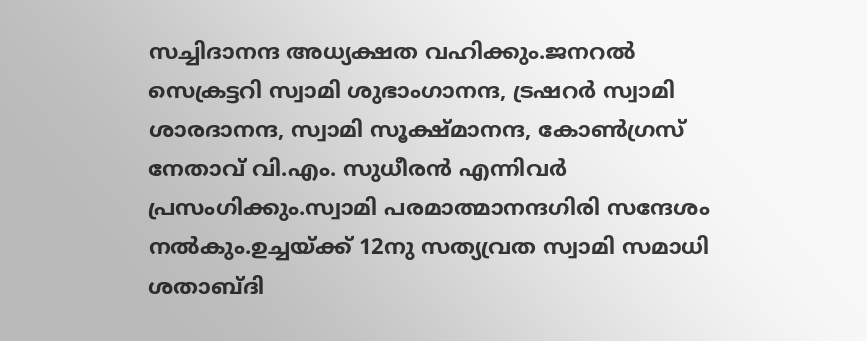സച്ചിദാനന്ദ അധ്യക്ഷത വഹിക്കും.ജനറൽ സെക്രട്ടറി സ്വാമി ശുഭാംഗാനന്ദ, ട്രഷറർ സ്വാമി ശാരദാനന്ദ, സ്വാമി സൂക്ഷ്മാനന്ദ, കോൺഗ്രസ് നേതാവ് വി.എം. സുധീരൻ എന്നിവർ പ്രസംഗിക്കും.സ്വാമി പരമാത്മാനന്ദഗിരി സന്ദേശം നൽകും.ഉച്ചയ്ക്ക് 12നു സത്യവ്രത സ്വാമി സമാധി ശതാബ്ദി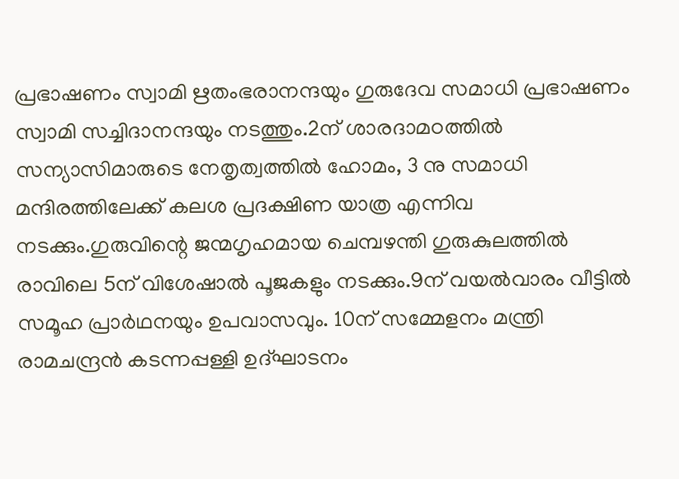പ്രഭാഷണം സ്വാമി ഋതംഭരാനന്ദയും ഗുരുദേവ സമാധി പ്രഭാഷണം സ്വാമി സച്ചിദാനന്ദയും നടത്തും.2ന് ശാരദാമഠത്തിൽ സന്യാസിമാരുടെ നേതൃത്വത്തിൽ ഹോമം, 3 നു സമാധി മന്ദിരത്തിലേക്ക് കലശ പ്രദക്ഷിണ യാത്ര എന്നിവ നടക്കും.ഗുരുവിന്റെ ജന്മഗൃഹമായ ചെമ്പഴന്തി ഗുരുകുലത്തിൽ രാവിലെ 5ന് വിശേഷാൽ പൂജകളും നടക്കും.9ന് വയൽവാരം വീട്ടിൽ സമൂഹ പ്രാർഥനയും ഉപവാസവും. 10ന് സമ്മേളനം മന്ത്രി രാമചന്ദ്രൻ കടന്നപ്പള്ളി ഉദ്ഘാടനം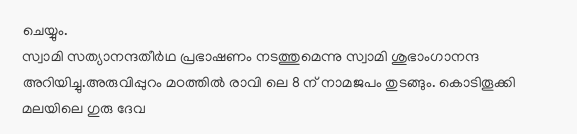ചെയ്യും.
സ്വാമി സത്യാനന്ദതീർഥ പ്രഭാഷണം നടത്തുമെന്നു സ്വാമി ശുഭാംഗാനന്ദ അറിയിച്ചു.അരുവിപ്പുറം മഠത്തിൽ രാവി ലെ 8 ന് നാമജപം തുടങ്ങും. കൊടിതൂക്കി മലയിലെ ഗുരു ദേവ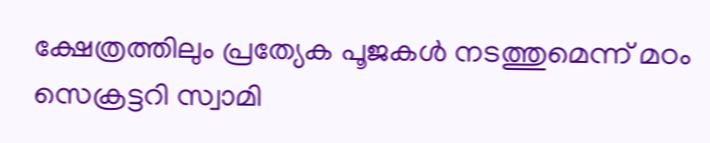ക്ഷേത്രത്തിലും പ്രത്യേക പൂജകൾ നടത്തുമെന്ന് മഠം സെക്രട്ടറി സ്വാമി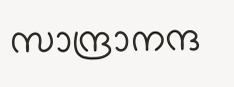സാന്ദ്രാനന്ദ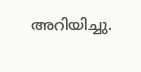അറിയിച്ചു.